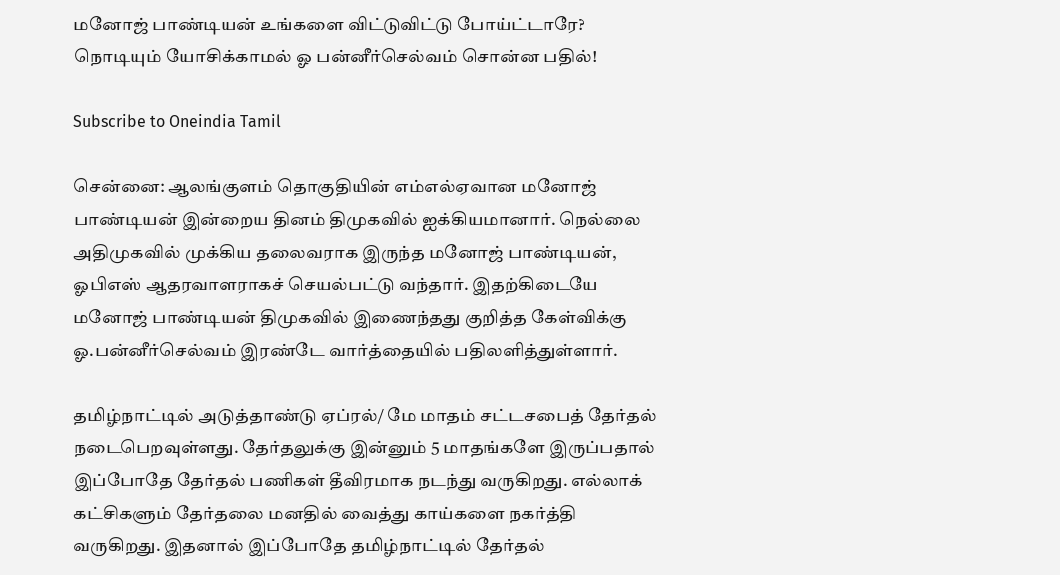மனோஜ் பாண்டியன் உங்களை விட்டுவிட்டு போய்ட்டாரே? நொடியும் யோசிக்காமல் ஓ பன்னீர்செல்வம் சொன்ன பதில்!

Subscribe to Oneindia Tamil

சென்னை: ஆலங்குளம் தொகுதியின் எம்எல்ஏவான மனோஜ் பாண்டியன் இன்றைய தினம் திமுகவில் ஐக்கியமானார். நெல்லை அதிமுகவில் முக்கிய தலைவராக இருந்த மனோஜ் பாண்டியன், ஓபிஎஸ் ஆதரவாளராகச் செயல்பட்டு வந்தார். இதற்கிடையே மனோஜ் பாண்டியன் திமுகவில் இணைந்தது குறித்த கேள்விக்கு ஓ.பன்னீர்செல்வம் இரண்டே வார்த்தையில் பதிலளித்துள்ளார்.

தமிழ்நாட்டில் அடுத்தாண்டு ஏப்ரல்/ மே மாதம் சட்டசபைத் தேர்தல் நடைபெறவுள்ளது. தேர்தலுக்கு இன்னும் 5 மாதங்களே இருப்பதால் இப்போதே தேர்தல் பணிகள் தீவிரமாக நடந்து வருகிறது. எல்லாக் கட்சிகளும் தேர்தலை மனதில் வைத்து காய்களை நகர்த்தி வருகிறது. இதனால் இப்போதே தமிழ்நாட்டில் தேர்தல்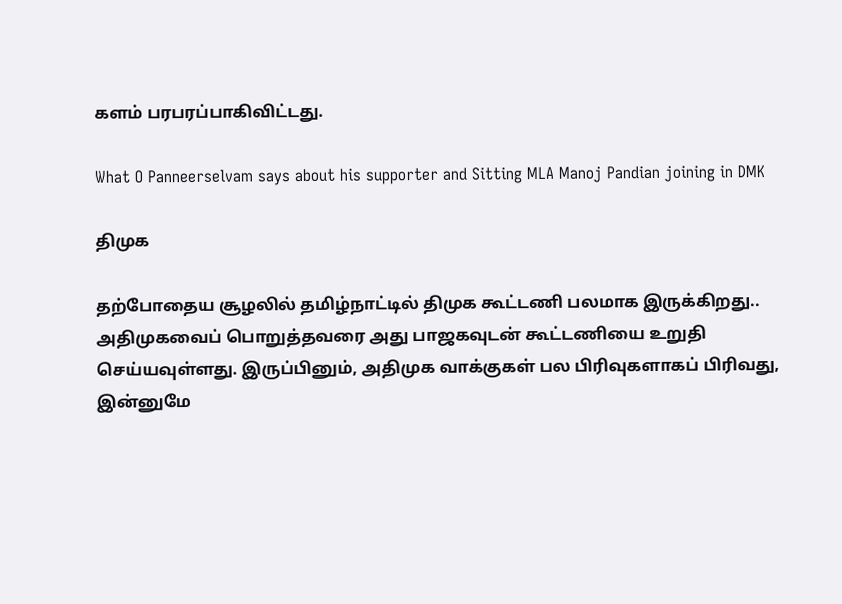களம் பரபரப்பாகிவிட்டது.

What O Panneerselvam says about his supporter and Sitting MLA Manoj Pandian joining in DMK

திமுக

தற்போதைய சூழலில் தமிழ்நாட்டில் திமுக கூட்டணி பலமாக இருக்கிறது.. அதிமுகவைப் பொறுத்தவரை அது பாஜகவுடன் கூட்டணியை உறுதி செய்யவுள்ளது. இருப்பினும், அதிமுக வாக்குகள் பல பிரிவுகளாகப் பிரிவது, இன்னுமே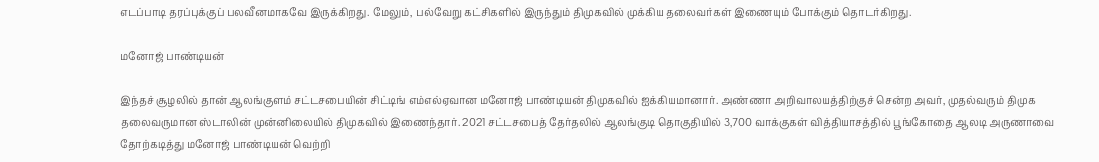எடப்பாடி தரப்புக்குப் பலவீனமாகவே இருக்கிறது. மேலும், பல்வேறு கட்சிகளில் இருந்தும் திமுகவில் முக்கிய தலைவர்கள் இணையும் போக்கும் தொடர்கிறது.

மனோஜ் பாண்டியன்

இந்தச் சூழலில் தான் ஆலங்குளம் சட்டசபையின் சிட்டிங் எம்எல்ஏவான மனோஜ் பாண்டியன் திமுகவில் ஐக்கியமானார். அண்ணா அறிவாலயத்திற்குச் சென்ற அவர், முதல்வரும் திமுக தலைவருமான ஸ்டாலின் முன்னிலையில் திமுகவில் இணைந்தார். 2021 சட்டசபைத் தேர்தலில் ஆலங்குடி தொகுதியில் 3,700 வாக்குகள் வித்தியாசத்தில் பூங்கோதை ஆலடி அருணாவை தோற்கடித்து மனோஜ் பாண்டியன் வெற்றி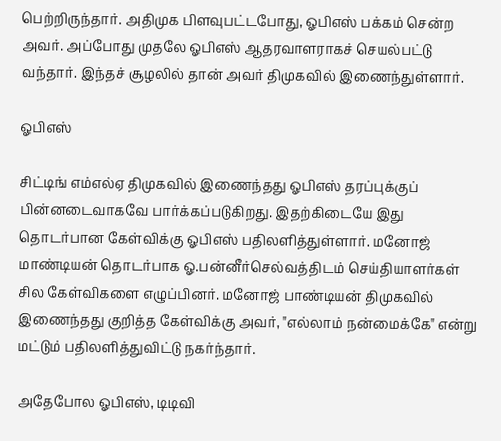பெற்றிருந்தார். அதிமுக பிளவுபட்டபோது, ஓபிஎஸ் பக்கம் சென்ற அவர். அப்போது முதலே ஓபிஎஸ் ஆதரவாளராகச் செயல்பட்டு வந்தார். இந்தச் சூழலில் தான் அவர் திமுகவில் இணைந்துள்ளார்.

ஓபிஎஸ்

சிட்டிங் எம்எல்ஏ திமுகவில் இணைந்தது ஓபிஎஸ் தரப்புக்குப் பின்னடைவாகவே பார்க்கப்படுகிறது. இதற்கிடையே இது தொடர்பான கேள்விக்கு ஓபிஎஸ் பதிலளித்துள்ளார். மனோஜ் மாண்டியன் தொடர்பாக ஓ.பன்னீர்செல்வத்திடம் செய்தியாளர்கள் சில கேள்விகளை எழுப்பினர். மனோஜ் பாண்டியன் திமுகவில் இணைந்தது குறித்த கேள்விக்கு அவர், "எல்லாம் நன்மைக்கே" என்று மட்டும் பதிலளித்துவிட்டு நகர்ந்தார்.

அதேபோல ஓபிஎஸ், டிடிவி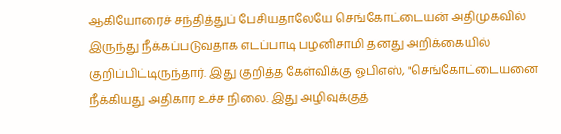ஆகியோரைச் சந்தித்துப் பேசியதாலேயே செங்கோட்டையன் அதிமுகவில் இருந்து நீக்கப்படுவதாக எடப்பாடி பழனிசாமி தனது அறிக்கையில் குறிப்பிட்டிருந்தார். இது குறித்த கேள்விக்கு ஓபிஎஸ், "செங்கோட்டையனை நீக்கியது அதிகார உச்ச நிலை. இது அழிவுக்குத்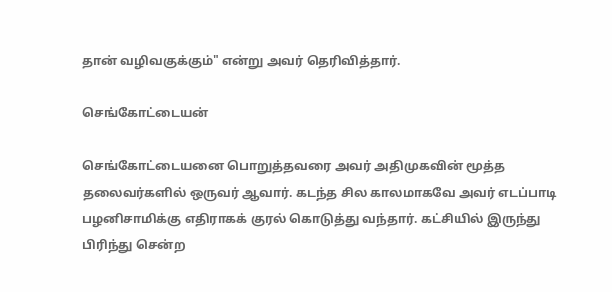தான் வழிவகுக்கும்" என்று அவர் தெரிவித்தார்.

செங்கோட்டையன்

செங்கோட்டையனை பொறுத்தவரை அவர் அதிமுகவின் மூத்த தலைவர்களில் ஒருவர் ஆவார். கடந்த சில காலமாகவே அவர் எடப்பாடி பழனிசாமிக்கு எதிராகக் குரல் கொடுத்து வந்தார். கட்சியில் இருந்து பிரிந்து சென்ற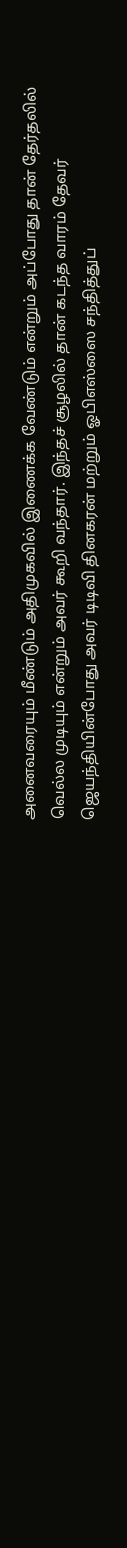அனைவரையும் மீண்டும் அதிமுகவில் இணைக்க வேண்டும் என்றும் அப்போது தான் தேர்தலில் வெல்ல முடியும் என்றும் அவர் கூறி வந்தார். இந்தச் சூழலில் தான் கடந்த வாரம் தேவர் ஜெயந்தியின்போது அவர் டிடிவி தினகரன் மற்றும் ஓபிஎஸ்ஸை சந்தித்துப்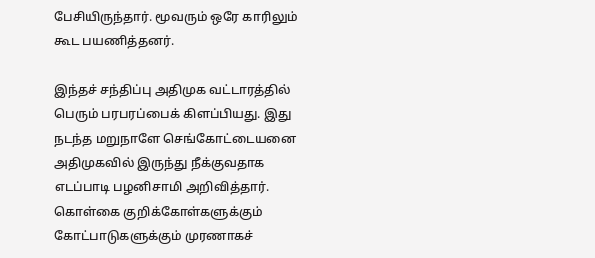பேசியிருந்தார். மூவரும் ஒரே காரிலும் கூட பயணித்தனர்.

இந்தச் சந்திப்பு அதிமுக வட்டாரத்தில் பெரும் பரபரப்பைக் கிளப்பியது. இது நடந்த மறுநாளே செங்கோட்டையனை அதிமுகவில் இருந்து நீக்குவதாக எடப்பாடி பழனிசாமி அறிவித்தார். கொள்கை குறிக்கோள்களுக்கும் கோட்பாடுகளுக்கும் முரணாகச்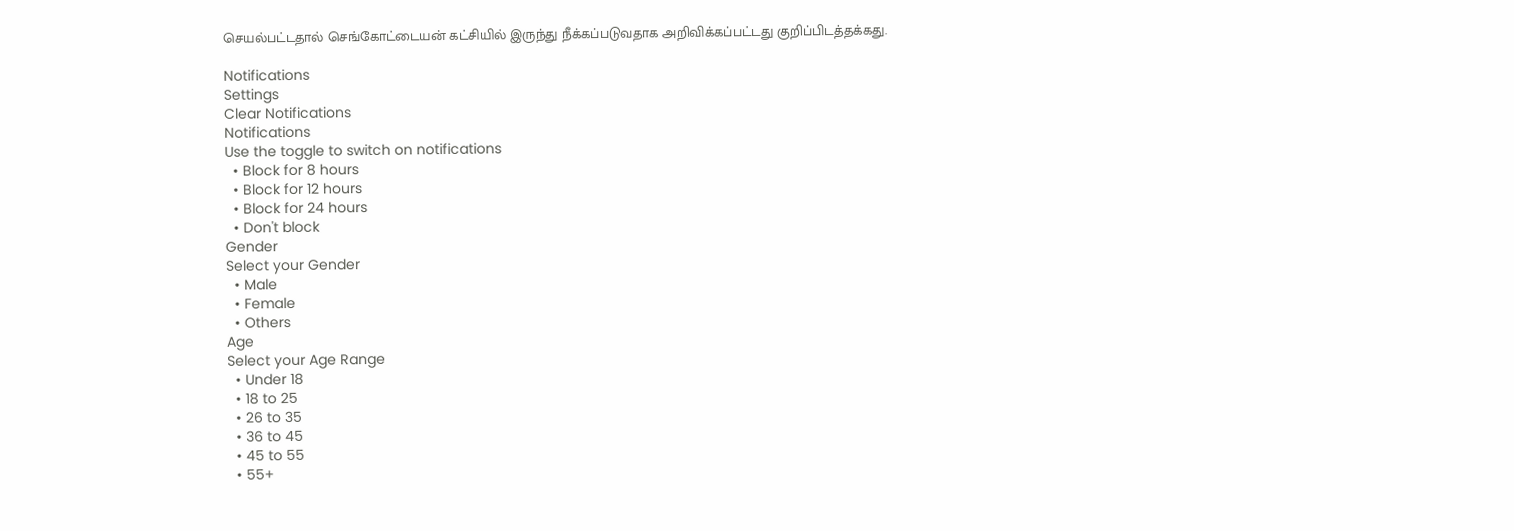செயல்பட்டதால் செங்கோட்டையன் கட்சியில் இருந்து நீக்கப்படுவதாக அறிவிக்கப்பட்டது குறிப்பிடத்தக்கது.

Notifications
Settings
Clear Notifications
Notifications
Use the toggle to switch on notifications
  • Block for 8 hours
  • Block for 12 hours
  • Block for 24 hours
  • Don't block
Gender
Select your Gender
  • Male
  • Female
  • Others
Age
Select your Age Range
  • Under 18
  • 18 to 25
  • 26 to 35
  • 36 to 45
  • 45 to 55
  • 55+